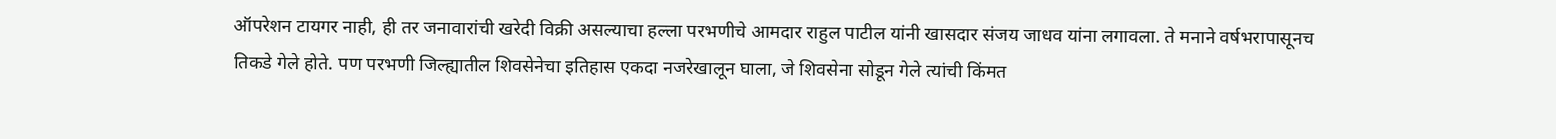ऑपरेशन टायगर नाही, ही तर जनावारांची खरेदी विक्री असल्याचा हल्ला परभणीचे आमदार राहुल पाटील यांनी खासदार संजय जाधव यांना लगावला. ते मनाने वर्षभरापासूनच तिकडे गेले होते. पण परभणी जिल्ह्यातील शिवसेनेचा इतिहास एकदा नजरेखालून घाला, जे शिवसेना सोडून गेले त्यांची किंमत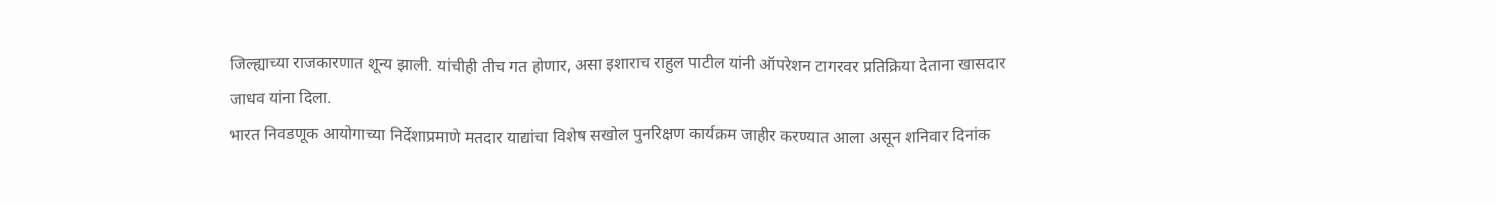जिल्ह्याच्या राजकारणात शून्य झाली. यांचीही तीच गत होणार, असा इशाराच राहुल पाटील यांनी ऑपरेशन टागरवर प्रतिक्रिया देताना खासदार जाधव यांना दिला.
भारत निवडणूक आयोगाच्या निर्देशाप्रमाणे मतदार याद्यांचा विशेष सखोल पुनरिक्षण कार्यक्रम जाहीर करण्यात आला असून शनिवार दिनांक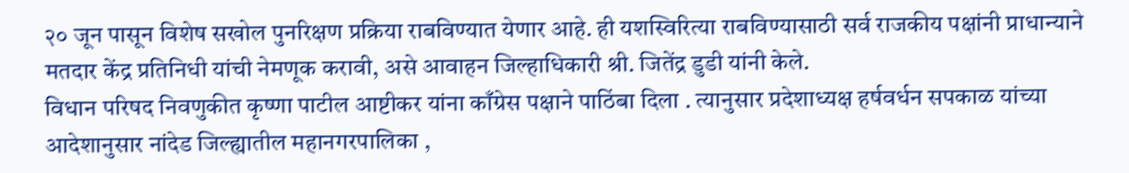२० जून पासून विशेष सखोल पुनरिक्षण प्रक्रिया राबविण्यात येणार आहे. ही यशस्विरित्या राबविण्यासाठी सर्व राजकीय पक्षांनी प्राधान्याने मतदार केंद्र प्रतिनिधी यांची नेमणूक करावी, असे आवाहन जिल्हाधिकारी श्री. जितेंद्र डुडी यांनी केले.
विधान परिषद निवणुकीत कृष्णा पाटील आष्टीकर यांना काँग्रेस पक्षाने पाठिंबा दिला . त्यानुसार प्रदेशाध्यक्ष हर्षवर्धन सपकाळ यांच्या आदेशानुसार नांदेड जिल्ह्यातील महानगरपालिका ,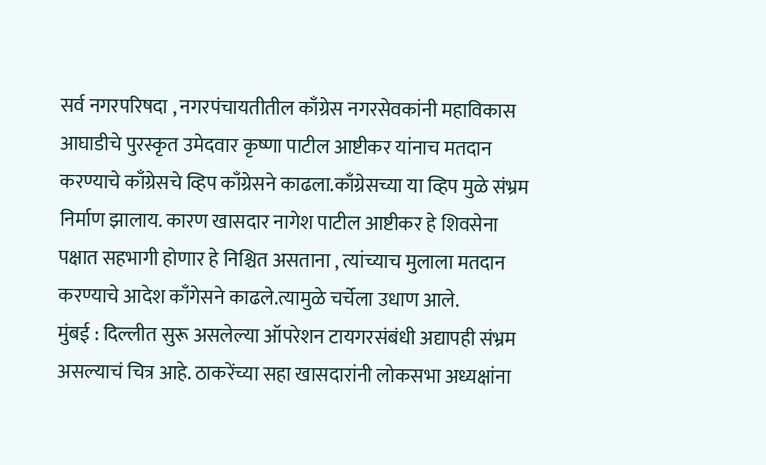सर्व नगरपरिषदा , नगरपंचायतीतील काँग्रेस नगरसेवकांनी महाविकास आघाडीचे पुरस्कृत उमेदवार कृष्णा पाटील आष्टीकर यांनाच मतदान करण्याचे काँग्रेसचे व्हिप काँग्रेसने काढला.काँग्रेसच्या या व्हिप मुळे संभ्रम निर्माण झालाय. कारण खासदार नागेश पाटील आष्टीकर हे शिवसेना पक्षात सहभागी होणार हे निश्चित असताना , त्यांच्याच मुलाला मतदान करण्याचे आदेश काँगेसने काढले.त्यामुळे चर्चेला उधाण आले.
मुंबई : दिल्लीत सुरू असलेल्या ऑपरेशन टायगरसंबंधी अद्यापही संभ्रम असल्याचं चित्र आहे. ठाकरेंच्या सहा खासदारांनी लोकसभा अध्यक्षांना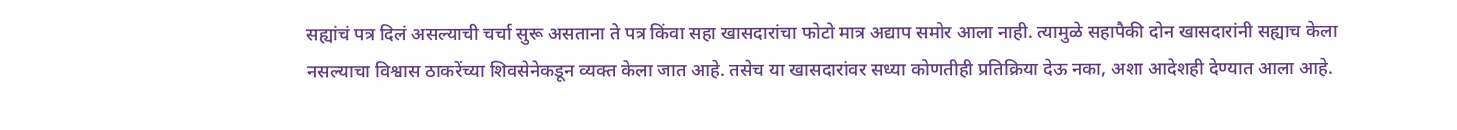सह्यांचं पत्र दिलं असल्याची चर्चा सुरू असताना ते पत्र किंवा सहा खासदारांचा फोटो मात्र अद्याप समोर आला नाही. त्यामुळे सहापैकी दोन खासदारांनी सह्याच केला नसल्याचा विश्वास ठाकरेंच्या शिवसेनेकडून व्यक्त केला जात आहे. तसेच या खासदारांवर सध्या कोणतीही प्रतिक्रिया देऊ नका, अशा आदेशही देण्यात आला आहे.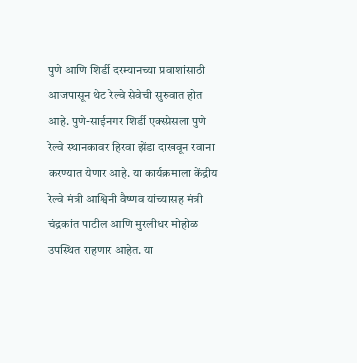पुणे आणि शिर्डी दरम्यानच्या प्रवाशांसाठी आजपासून थेट रेल्वे सेवेची सुरुवात होत आहे. पुणे-साईनगर शिर्डी एक्स्प्रेसला पुणे रेल्वे स्थानकावर हिरवा झेंडा दाखवून रवाना करण्यात येणार आहे. या कार्यक्रमाला केंद्रीय रेल्वे मंत्री आश्विनी वैष्णव यांच्यासह मंत्री चंद्रकांत पाटील आणि मुरलीधर मोहोळ उपस्थित राहणार आहेत. या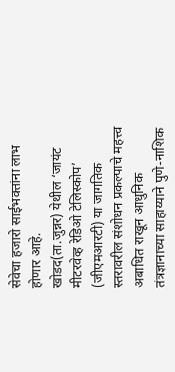सेवेचा हजारो साईभक्तांना लाभ होणार आहे.
खोडद(ता.जुन्नर) येथील ‘जायंट मीटरवेव्ह रेडिओ टेलिस्कोप’ (जीएमआरटी) या जागतिक स्तरावरील संशोधन प्रकल्पाचे महत्त्व अबाधित राखून आधुनिक तंत्रज्ञानाच्या साहाय्याने पुणे-नाशिक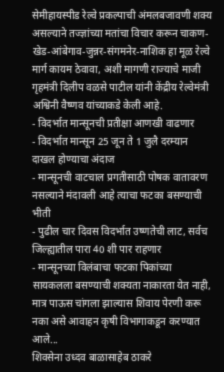सेमीहायस्पीड रेल्वे प्रकल्पाची अंमलबजावणी शक्य असल्याने तज्ज्ञांच्या मतांचा विचार करून चाकण-खेड-आंबेगाव-जुन्नर-संगमनेर-नाशिक हा मूळ रेल्वे मार्ग कायम ठेवावा, अशी मागणी राज्याचे माजी गृहमंत्री दिलीप वळसे पाटील यांनी केंद्रीय रेल्वेमंत्री अश्विनी वैष्णव यांच्याकडे केली आहे.
- विदर्भात मान्सूनची प्रतीक्षा आणखी वाढणार
- विदर्भात मान्सून 25 जून ते 1 जुलै दरम्यान दाखल होण्याचा अंदाज
- मान्सूनची वाटचाल प्रगतीसाठी पोषक वातावरण नसल्याने मंदावली आहे त्याचा फटका बसण्याची भीती
- पुढील चार दिवस विदर्भात उष्णतेची लाट, सर्वच जिल्ह्यातील पारा 40 शी पार राहणार
- मान्सूनच्या विलंबाचा फटका पिकांच्या सायकलला बसण्याची शक्यता नाकारता येत नाही, मात्र पाऊस चांगला झाल्यास शिवाय पेरणी करू नका असे आवाहन कृषी विभागाकडून करण्यात आले...
शिवसेना उध्दव बाळासाहेब ठाकरे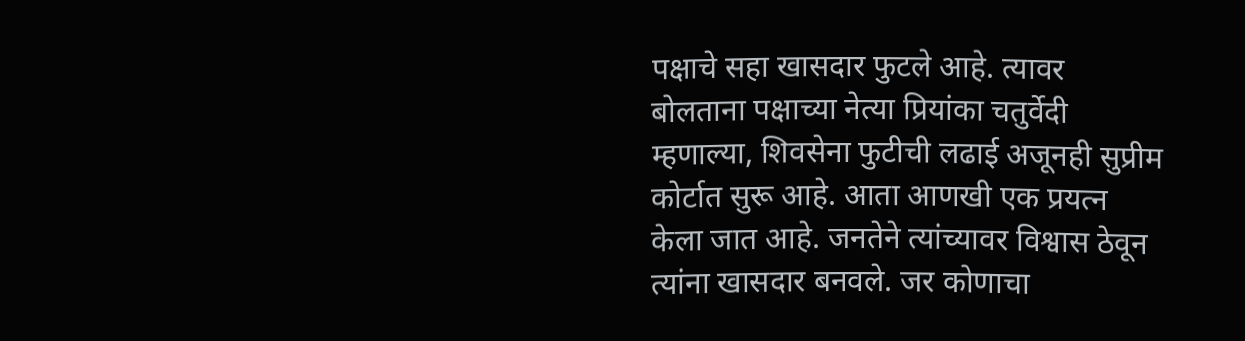पक्षाचे सहा खासदार फुटले आहे. त्यावर बोलताना पक्षाच्या नेत्या प्रियांका चतुर्वेदी म्हणाल्या, शिवसेना फुटीची लढाई अजूनही सुप्रीम कोर्टात सुरू आहे. आता आणखी एक प्रयत्न केला जात आहे. जनतेने त्यांच्यावर विश्वास ठेवून त्यांना खासदार बनवले. जर कोणाचा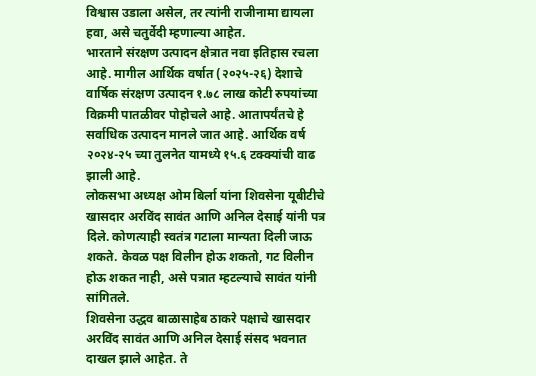विश्वास उडाला असेल, तर त्यांनी राजीनामा द्यायला हवा, असे चतुर्वेदी म्हणाल्या आहेत.
भारताने संरक्षण उत्पादन क्षेत्रात नवा इतिहास रचला आहे. मागील आर्थिक वर्षात (२०२५-२६) देशाचे वार्षिक संरक्षण उत्पादन १.७८ लाख कोटी रुपयांच्या विक्रमी पातळीवर पोहोचले आहे. आतापर्यंतचे हे सर्वाधिक उत्पादन मानले जात आहे. आर्थिक वर्ष २०२४-२५ च्या तुलनेत यामध्ये १५.६ टक्क्यांची वाढ झाली आहे.
लोकसभा अध्यक्ष ओम बिर्ला यांना शिवसेना यूबीटीचे खासदार अरविंद सावंत आणि अनिल देसाई यांनी पत्र दिले. कोणत्याही स्वतंत्र गटाला मान्यता दिली जाऊ शकते. केवळ पक्ष विलीन होऊ शकतो, गट विलीन होऊ शकत नाही, असे पत्रात म्हटल्याचे सावंत यांनी सांगितले.
शिवसेना उद्धव बाळासाहेब ठाकरे पक्षाचे खासदार अरविंद सावंत आणि अनिल देसाई संसद भवनात दाखल झाले आहेत. ते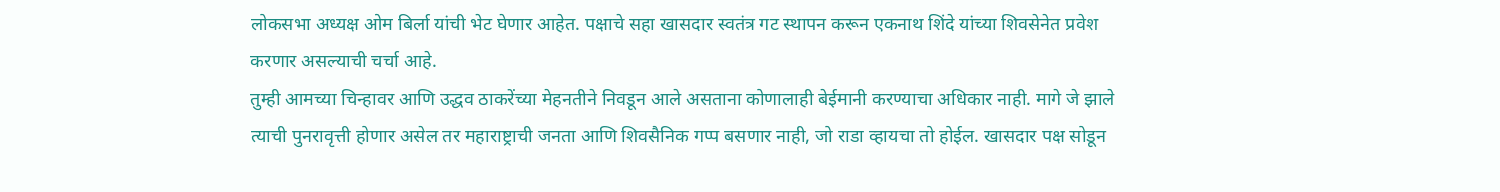लोकसभा अध्यक्ष ओम बिर्ला यांची भेट घेणार आहेत. पक्षाचे सहा खासदार स्वतंत्र गट स्थापन करून एकनाथ शिंदे यांच्या शिवसेनेत प्रवेश करणार असल्याची चर्चा आहे.
तुम्ही आमच्या चिन्हावर आणि उद्धव ठाकरेंच्या मेहनतीने निवडून आले असताना कोणालाही बेईमानी करण्याचा अधिकार नाही. मागे जे झाले त्याची पुनरावृत्ती होणार असेल तर महाराष्ट्राची जनता आणि शिवसैनिक गप्प बसणार नाही, जो राडा व्हायचा तो होईल. खासदार पक्ष सोडून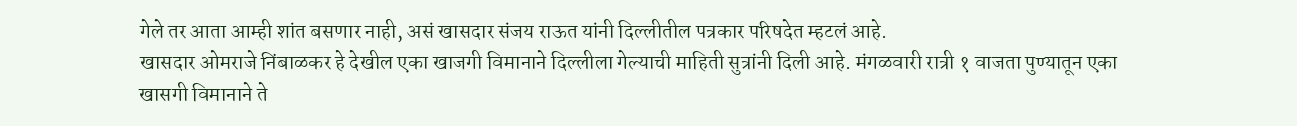गेले तर आता आम्ही शांत बसणार नाही, असं खासदार संजय राऊत यांनी दिल्लीतील पत्रकार परिषदेत म्हटलं आहे.
खासदार ओमराजे निंबाळकर हे देखील एका खाजगी विमानाने दिल्लीला गेल्याची माहिती सुत्रांनी दिली आहे. मंगळवारी रात्री १ वाजता पुण्यातून एका खासगी विमानाने ते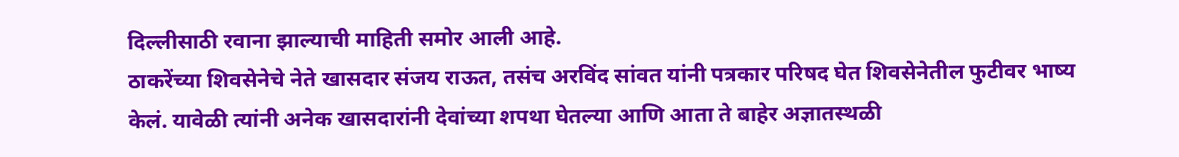दिल्लीसाठी रवाना झाल्याची माहिती समोर आली आहे.
ठाकरेंच्या शिवसेनेचे नेते खासदार संजय राऊत, तसंच अरविंद सांवत यांनी पत्रकार परिषद घेत शिवसेनेतील फुटीवर भाष्य केलं. यावेळी त्यांनी अनेक खासदारांनी देवांच्या शपथा घेतल्या आणि आता ते बाहेर अज्ञातस्थळी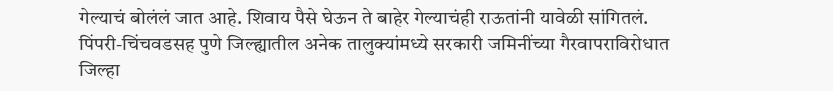गेल्याचं बोलंलं जात आहे. शिवाय पैसे घेऊन ते बाहेर गेल्याचंही राऊतांनी यावेळी सांगितलं.
पिंपरी-चिंचवडसह पुणे जिल्ह्यातील अनेक तालुक्यांमध्ये सरकारी जमिनींच्या गैरवापराविरोधात जिल्हा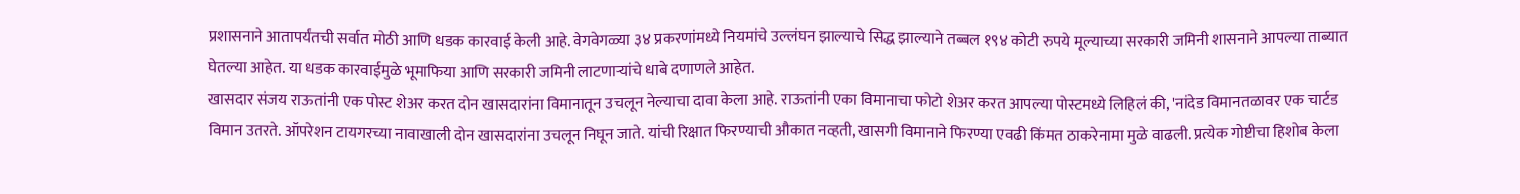प्रशासनाने आतापर्यंतची सर्वात मोठी आणि धडक कारवाई केली आहे. वेगवेगळ्या ३४ प्रकरणांमध्ये नियमांचे उल्लंघन झाल्याचे सिद्ध झाल्याने तब्बल १९४ कोटी रुपये मूल्याच्या सरकारी जमिनी शासनाने आपल्या ताब्यात घेतल्या आहेत. या धडक कारवाईमुळे भूमाफिया आणि सरकारी जमिनी लाटणाऱ्यांचे धाबे दणाणले आहेत.
खासदार संजय राऊतांनी एक पोस्ट शेअर करत दोन खासदारांना विमानातून उचलून नेल्याचा दावा केला आहे. राऊतांनी एका विमानाचा फोटो शेअर करत आपल्या पोस्टमध्ये लिहिलं की, 'नांदेड विमानतळावर एक चार्टड विमान उतरते. ऑपरेशन टायगरच्या नावाखाली दोन खासदारांना उचलून निघून जाते. यांची रिक्षात फिरण्याची औकात नव्हती, खासगी विमानाने फिरण्या एवढी किंमत ठाकरेनामा मुळे वाढली. प्रत्येक गोष्टीचा हिशोब केला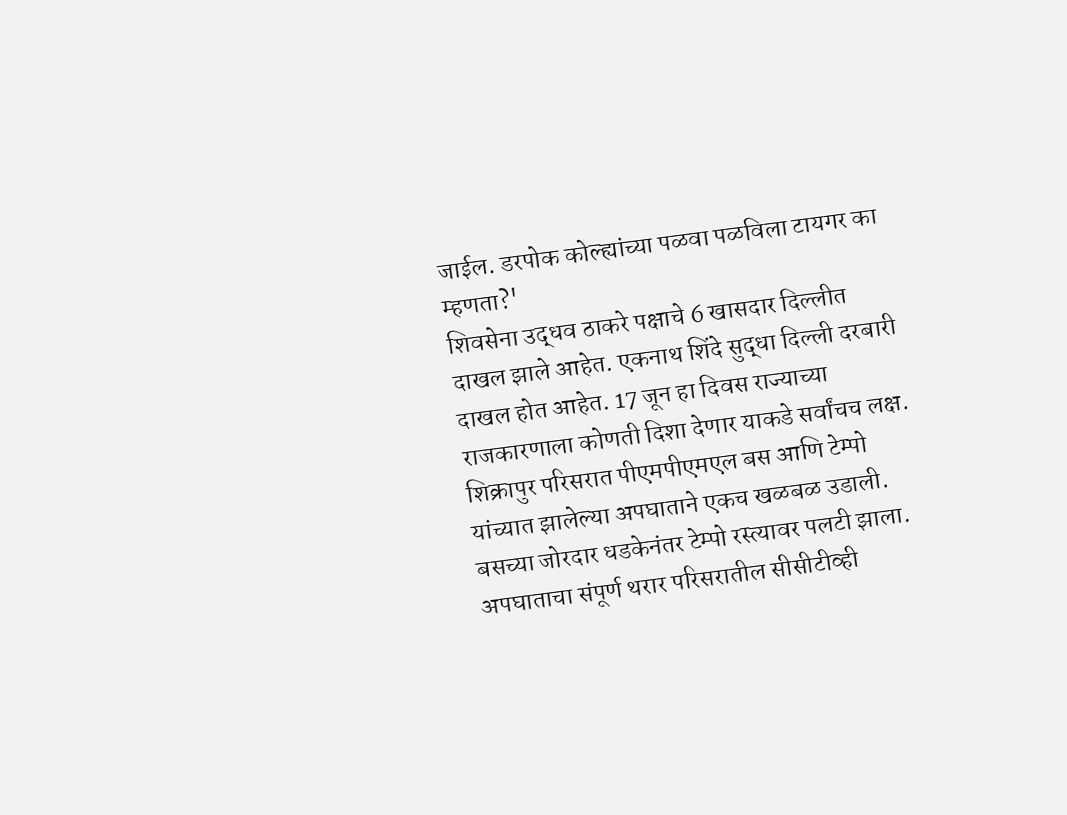जाईल. डरपोक कोल्ह्यांच्या पळवा पळविला टायगर का म्हणता?'
शिवसेना उद्धव ठाकरे पक्षाचे 6 खासदार दिल्लीत दाखल झाले आहेत. एकनाथ शिंदे सुद्धा दिल्ली दरबारी दाखल होत आहेत. 17 जून हा दिवस राज्याच्या राजकारणाला कोणती दिशा देणार याकडे सर्वांचच लक्ष.
शिक्रापुर परिसरात पीएमपीएमएल बस आणि टेम्पो यांच्यात झालेल्या अपघाताने एकच खळबळ उडाली. बसच्या जोरदार धडकेनंतर टेम्पो रस्त्यावर पलटी झाला. अपघाताचा संपूर्ण थरार परिसरातील सीसीटीव्ही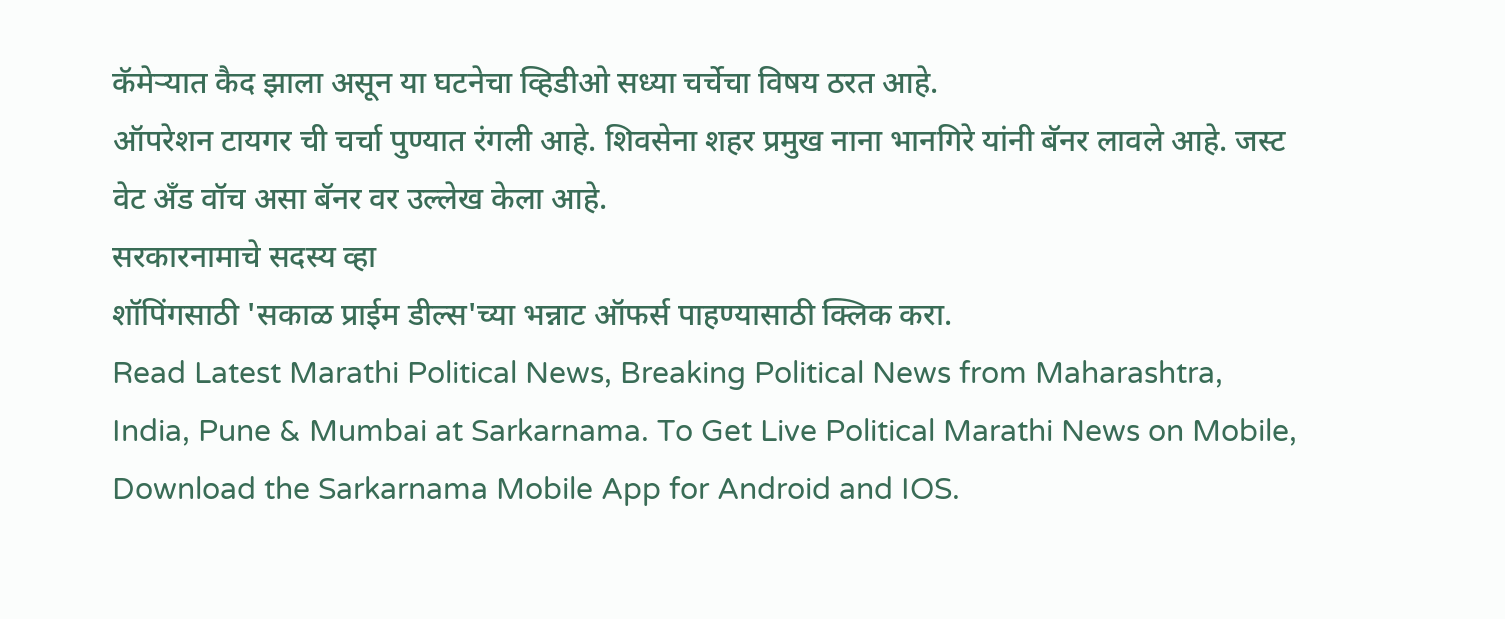कॅमेऱ्यात कैद झाला असून या घटनेचा व्हिडीओ सध्या चर्चेचा विषय ठरत आहे.
ऑपरेशन टायगर ची चर्चा पुण्यात रंगली आहे. शिवसेना शहर प्रमुख नाना भानगिरे यांनी बॅनर लावले आहे. जस्ट वेट अँड वॉच असा बॅनर वर उल्लेख केला आहे.
सरकारनामाचे सदस्य व्हा
शॉपिंगसाठी 'सकाळ प्राईम डील्स'च्या भन्नाट ऑफर्स पाहण्यासाठी क्लिक करा.
Read Latest Marathi Political News, Breaking Political News from Maharashtra, India, Pune & Mumbai at Sarkarnama. To Get Live Political Marathi News on Mobile, Download the Sarkarnama Mobile App for Android and IOS.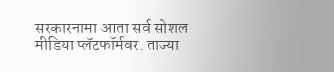सरकारनामा आता सर्व सोशल मीडिया प्लॅटफॉर्मवर. ताज्या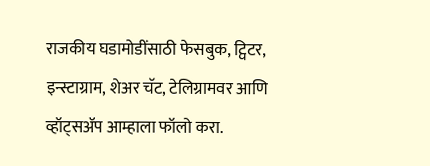राजकीय घडामोडींसाठी फेसबुक, ट्विटर, इन्स्टाग्राम, शेअर चॅट, टेलिग्रामवर आणि व्हॉट्सॲप आम्हाला फॉलो करा.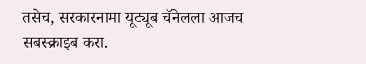तसेच, सरकारनामा यूट्यूब चॅनेलला आजच सबस्क्राइब करा.